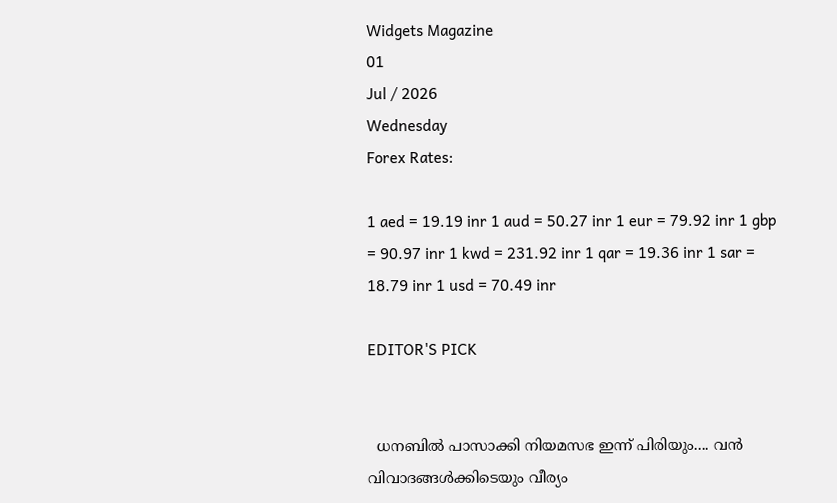Widgets Magazine
01
Jul / 2026
Wednesday
Forex Rates:

1 aed = 19.19 inr 1 aud = 50.27 inr 1 eur = 79.92 inr 1 gbp = 90.97 inr 1 kwd = 231.92 inr 1 qar = 19.36 inr 1 sar = 18.79 inr 1 usd = 70.49 inr

EDITOR'S PICK


  ധനബിൽ പാസാക്കി നിയമസഭ ഇന്ന് പിരിയും.... വൻ വിവാദങ്ങൾക്കിടെയും വീര്യം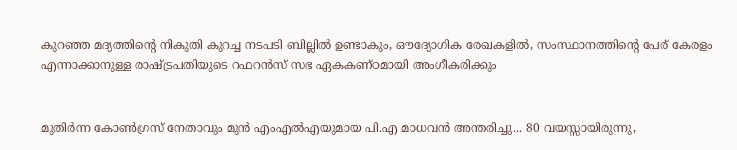കുറഞ്ഞ മദ്യത്തിൻ്റെ നികുതി കുറച്ച നടപടി ബില്ലിൽ ഉണ്ടാകും, ഔദ്യോഗിക രേഖകളിൽ, സംസ്ഥാനത്തിന്റെ പേര് കേരളം എന്നാക്കാനുള്ള രാഷ്ട്രപതിയുടെ റഫറൻസ് സഭ ഏകകണ്ഠമായി അംഗീകരിക്കും


മുതിർന്ന കോൺഗ്രസ് നേതാവും മുൻ എംഎൽഎയുമായ പി.എ മാധവൻ അന്തരിച്ചു... 80 വയസ്സായിരുന്നു,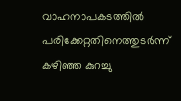വാഹനാപകടത്തിൽ പരിക്കേറ്റതിനെത്തുടർന്ന് കഴിഞ്ഞ കുറച്ചു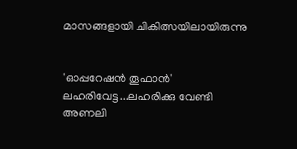മാസങ്ങളായി ചികിത്സയിലായിരുന്നു


'ഓപ്പറേഷൻ തൂഫാൻ' ലഹരിവേട്ട...ലഹരിക്കു വേണ്ടി അണലി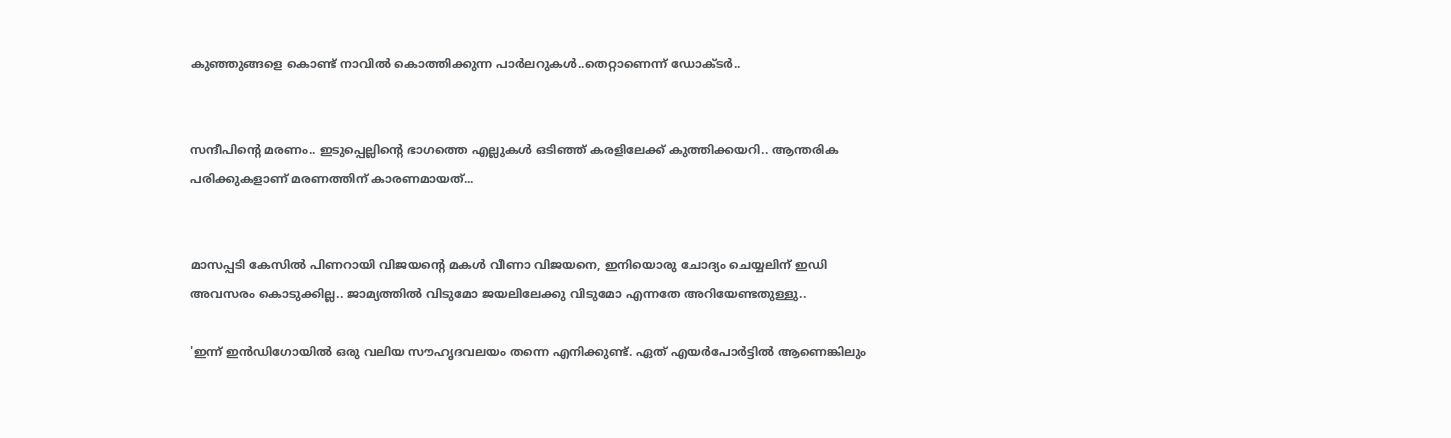കുഞ്ഞുങ്ങളെ കൊണ്ട് നാവിൽ കൊത്തിക്കുന്ന പാർലറുകൾ..തെറ്റാണെന്ന് ഡോക്ടർ..


സന്ദീപിന്റെ മരണം.. ഇടുപ്പെല്ലിന്റെ ഭാഗത്തെ എല്ലുകള്‍ ഒടിഞ്ഞ് കരളിലേക്ക് കുത്തിക്കയറി.. ആന്തരിക പരിക്കുകളാണ് മരണത്തിന് കാരണമായത്...


മാസപ്പടി കേസില്‍ പിണറായി വിജയന്റെ മകള്‍ വീണാ വിജയനെ, ഇനിയൊരു ചോദ്യം ചെയ്യലിന് ഇഡി അവസരം കൊടുക്കില്ല.. ജാമ്യത്തില്‍ വിടുമോ ജയലിലേക്കു വിടുമോ എന്നതേ അറിയേണ്ടതുള്ളു..

'ഇന്ന് ഇന്‍ഡിഗോയില്‍ ഒരു വലിയ സൗഹൃദവലയം തന്നെ എനിക്കുണ്ട്. ഏത് എയര്‍പോര്‍ട്ടില്‍ ആണെങ്കിലും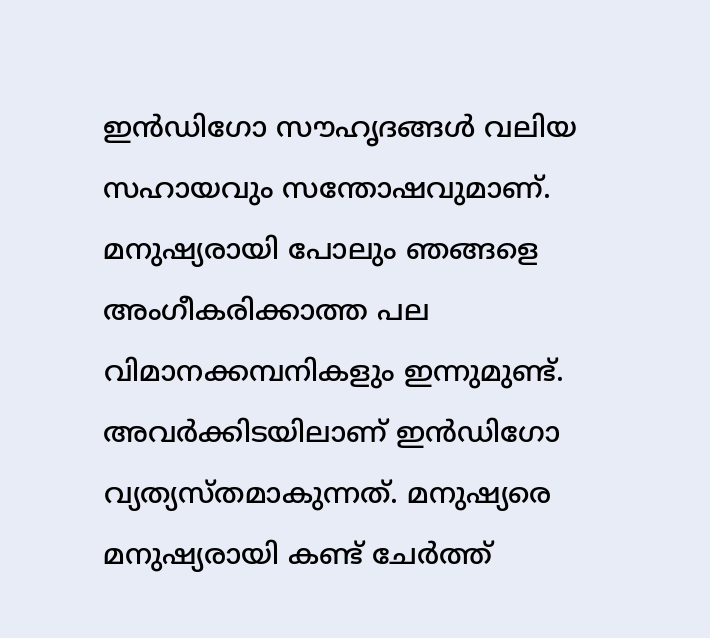ഇന്‍ഡിഗോ സൗഹൃദങ്ങള്‍ വലിയ സഹായവും സന്തോഷവുമാണ്. മനുഷ്യരായി പോലും ഞങ്ങളെ അംഗീകരിക്കാത്ത പല വിമാനക്കമ്പനികളും ഇന്നുമുണ്ട്. അവര്‍ക്കിടയിലാണ് ഇന്‍ഡിഗോ വ്യത്യസ്തമാകുന്നത്. മനുഷ്യരെ മനുഷ്യരായി കണ്ട് ചേര്‍ത്ത്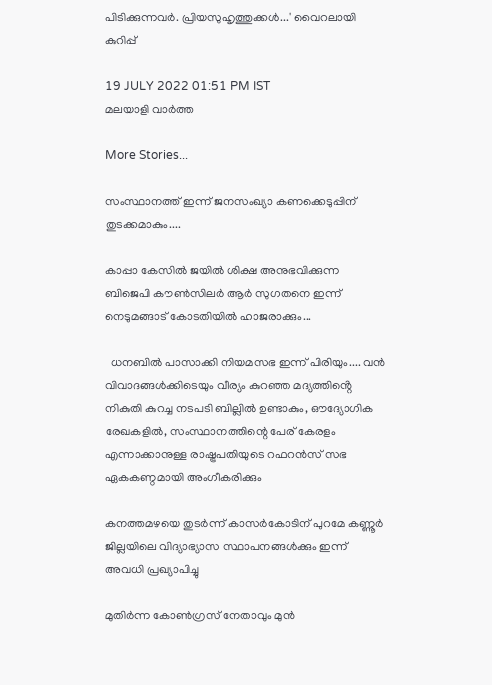പിടിക്കുന്നവര്‍. പ്രിയസുഹൃത്തുക്കള്‍...' വൈറലായി കുറിപ്പ്

19 JULY 2022 01:51 PM IST
മലയാളി വാര്‍ത്ത

More Stories...

സംസ്ഥാനത്ത് ഇന്ന് ജനസംഖ്യാ കണക്കെടുപ്പിന് തുടക്കമാകും....

കാപ്പാ കേസിൽ ജയിൽ ശിക്ഷ അനുഭവിക്കുന്ന ബിജെപി കൗൺസിലർ ആർ സുഗതനെ ഇന്ന് നെടുമങ്ങാട് കോടതിയിൽ ഹാജരാക്കും...

  ധനബിൽ പാസാക്കി നിയമസഭ ഇന്ന് പിരിയും.... വൻ വിവാദങ്ങൾക്കിടെയും വീര്യം കുറഞ്ഞ മദ്യത്തിൻ്റെ നികുതി കുറച്ച നടപടി ബില്ലിൽ ഉണ്ടാകും, ഔദ്യോഗിക രേഖകളിൽ, സംസ്ഥാനത്തിന്റെ പേര് കേരളം എന്നാക്കാനുള്ള രാഷ്ട്രപതിയുടെ റഫറൻസ് സഭ ഏകകണ്ഠമായി അംഗീകരിക്കും

കനത്തമഴയെ തുടര്‍ന്ന് കാസര്‍കോടിന് പുറമേ കണ്ണൂര്‍ ജില്ലയിലെ വിദ്യാഭ്യാസ സ്ഥാപനങ്ങള്‍ക്കും ഇന്ന് അവധി പ്രഖ്യാപിച്ചു

മുതിർന്ന കോൺഗ്രസ് നേതാവും മുൻ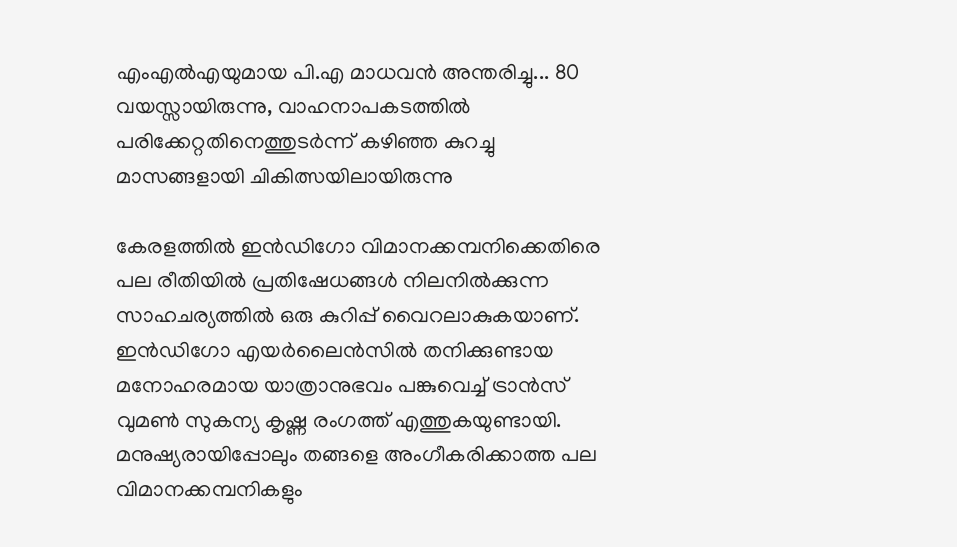എംഎൽഎയുമായ പി.എ മാധവൻ അന്തരിച്ചു... 80 വയസ്സായിരുന്നു, വാഹനാപകടത്തിൽ പരിക്കേറ്റതിനെത്തുടർന്ന് കഴിഞ്ഞ കുറച്ചു മാസങ്ങളായി ചികിത്സയിലായിരുന്നു

കേരളത്തിൽ ഇൻഡിഗോ വിമാനക്കമ്പനിക്കെതിരെ പല രീതിയിൽ പ്രതിഷേധങ്ങൾ നിലനിൽക്കുന്ന സാഹചര്യത്തിൽ ഒരു കുറിപ്പ് വൈറലാകുകയാണ്. ഇന്‍ഡിഗോ എയര്‍ലൈന്‍സില്‍ തനിക്കുണ്ടായ മനോഹരമായ യാത്രാനുഭവം പങ്കുവെച്ച് ട്രാന്‍സ് വുമണ്‍ സുകന്യ കൃഷ്ണ രംഗത്ത് എത്തുകയുണ്ടായി. മനുഷ്യരായിപ്പോലും തങ്ങളെ അംഗീകരിക്കാത്ത പല വിമാനക്കമ്പനികളും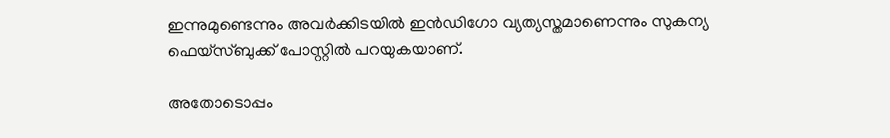ഇന്നുമുണ്ടെന്നും അവര്‍ക്കിടയില്‍ ഇന്‍ഡിഗോ വ്യത്യസ്തമാണെന്നും സുകന്യ ഫെയ്‌സ്ബുക്ക് പോസ്റ്റില്‍ പറയുകയാണ്.

അതോടൊപ്പം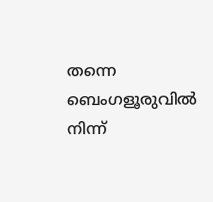തന്നെ ബെംഗളൂരുവില്‍ നിന്ന്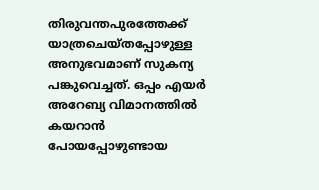തിരുവന്തപുരത്തേക്ക് യാത്രചെയ്തപ്പോഴുള്ള അനുഭവമാണ് സുകന്യ പങ്കുവെച്ചത്. ഒപ്പം എയര്‍ അറേബ്യ വിമാനത്തില്‍ കയറാന്‍ പോയപ്പോഴുണ്ടായ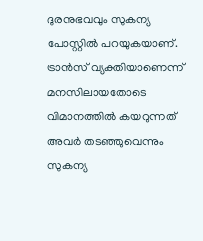ദുരനുഭവവും സുകന്യ പോസ്റ്റില്‍ പറയുകയാണ്. ട്രാന്‍സ് വ്യക്തിയാണെന്ന് മനസിലായതോടെ വിമാനത്തില്‍ കയറുന്നത് അവര്‍ തടഞ്ഞുവെന്നും സുകന്യ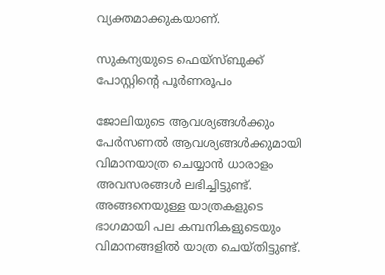വ്യക്തമാക്കുകയാണ്.

സുകന്യയുടെ ഫെയ്‌സ്ബുക്ക് പോസ്റ്റിന്റെ പൂര്‍ണരൂപം

ജോലിയുടെ ആവശ്യങ്ങള്‍ക്കും പേര്‍സണല്‍ ആവശ്യങ്ങള്‍ക്കുമായി വിമാനയാത്ര ചെയ്യാന്‍ ധാരാളം അവസരങ്ങള്‍ ലഭിച്ചിട്ടുണ്ട്. അങ്ങനെയുള്ള യാത്രകളുടെ ഭാഗമായി പല കമ്പനികളുടെയും വിമാനങ്ങളില്‍ യാത്ര ചെയ്തിട്ടുണ്ട്.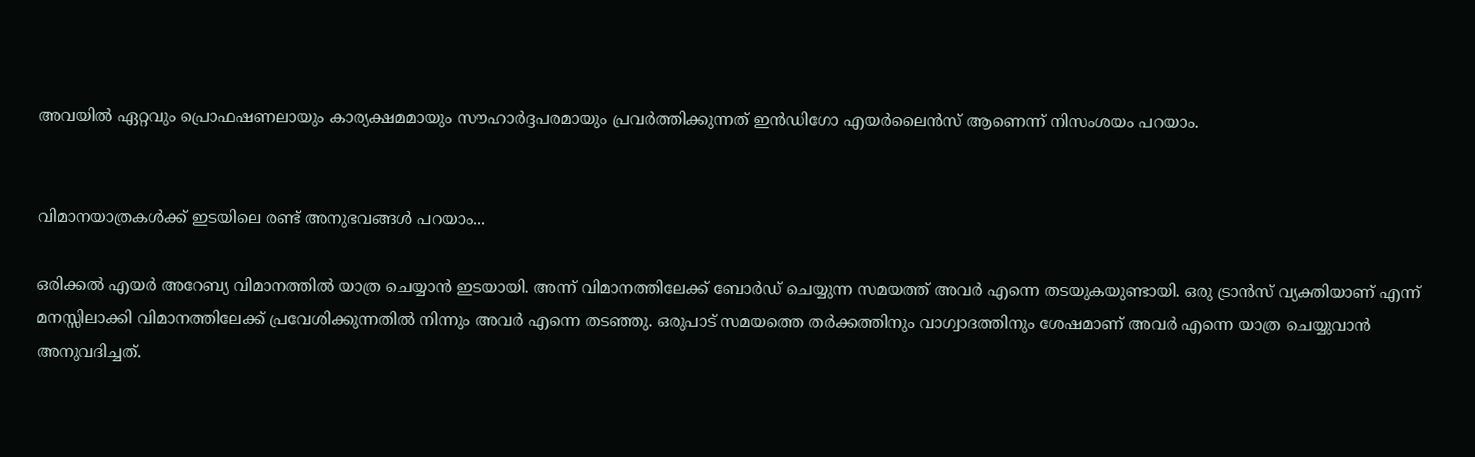അവയില്‍ ഏറ്റവും പ്രൊഫഷണലായും കാര്യക്ഷമമായും സൗഹാര്‍ദ്ദപരമായും പ്രവര്‍ത്തിക്കുന്നത് ഇന്‍ഡിഗോ എയര്‍ലൈന്‍സ് ആണെന്ന് നിസംശയം പറയാം.


വിമാനയാത്രകള്‍ക്ക് ഇടയിലെ രണ്ട് അനുഭവങ്ങള്‍ പറയാം...

ഒരിക്കല്‍ എയര്‍ അറേബ്യ വിമാനത്തില്‍ യാത്ര ചെയ്യാന്‍ ഇടയായി. അന്ന് വിമാനത്തിലേക്ക് ബോര്‍ഡ് ചെയ്യുന്ന സമയത്ത് അവര്‍ എന്നെ തടയുകയുണ്ടായി. ഒരു ട്രാന്‍സ് വ്യക്തിയാണ് എന്ന് മനസ്സിലാക്കി വിമാനത്തിലേക്ക് പ്രവേശിക്കുന്നതില്‍ നിന്നും അവര്‍ എന്നെ തടഞ്ഞു. ഒരുപാട് സമയത്തെ തര്‍ക്കത്തിനും വാഗ്വാദത്തിനും ശേഷമാണ് അവര്‍ എന്നെ യാത്ര ചെയ്യുവാന്‍ അനുവദിച്ചത്.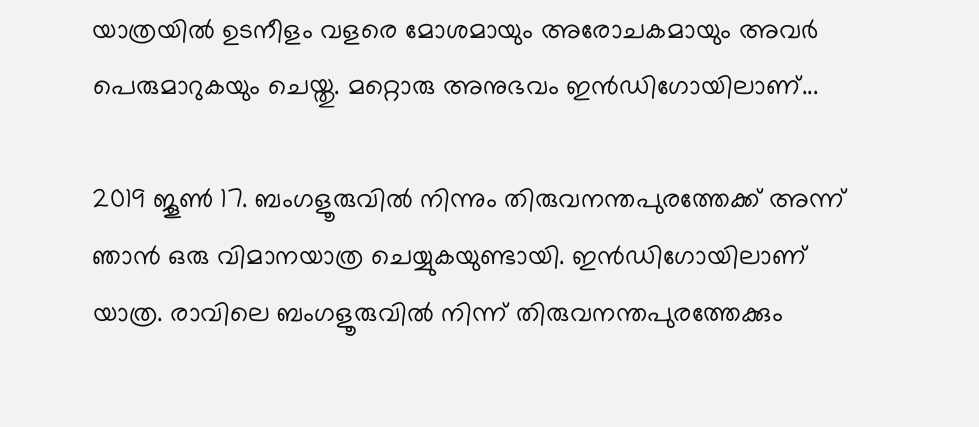യാത്രയില്‍ ഉടനീളം വളരെ മോശമായും അരോചകമായും അവര്‍ പെരുമാറുകയും ചെയ്തു. മറ്റൊരു അനുഭവം ഇന്‍ഡിഗോയിലാണ്...

2019 ജൂണ്‍ 17. ബംഗളൂരുവില്‍ നിന്നും തിരുവനന്തപുരത്തേക്ക് അന്ന് ഞാന്‍ ഒരു വിമാനയാത്ര ചെയ്യുകയുണ്ടായി. ഇന്‍ഡിഗോയിലാണ് യാത്ര. രാവിലെ ബംഗളൂരുവില്‍ നിന്ന് തിരുവനന്തപുരത്തേക്കും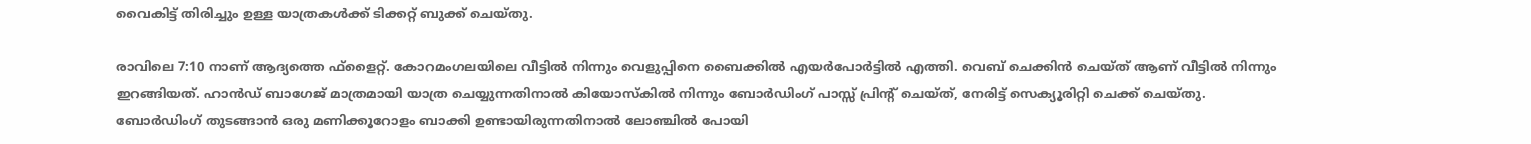വൈകിട്ട് തിരിച്ചും ഉള്ള യാത്രകള്‍ക്ക് ടിക്കറ്റ് ബുക്ക് ചെയ്തു.

രാവിലെ 7:10 നാണ് ആദ്യത്തെ ഫ്ളൈറ്റ്. കോറമംഗലയിലെ വീട്ടില്‍ നിന്നും വെളുപ്പിനെ ബൈക്കില്‍ എയര്‍പോര്‍ട്ടില്‍ എത്തി. വെബ് ചെക്കിന്‍ ചെയ്ത് ആണ് വീട്ടില്‍ നിന്നും ഇറങ്ങിയത്. ഹാന്‍ഡ് ബാഗേജ് മാത്രമായി യാത്ര ചെയ്യുന്നതിനാല്‍ കിയോസ്‌കില്‍ നിന്നും ബോര്‍ഡിംഗ് പാസ്സ് പ്രിന്റ് ചെയ്ത്, നേരിട്ട് സെക്യൂരിറ്റി ചെക്ക് ചെയ്തു. ബോര്‍ഡിംഗ് തുടങ്ങാന്‍ ഒരു മണിക്കൂറോളം ബാക്കി ഉണ്ടായിരുന്നതിനാല്‍ ലോഞ്ചില്‍ പോയി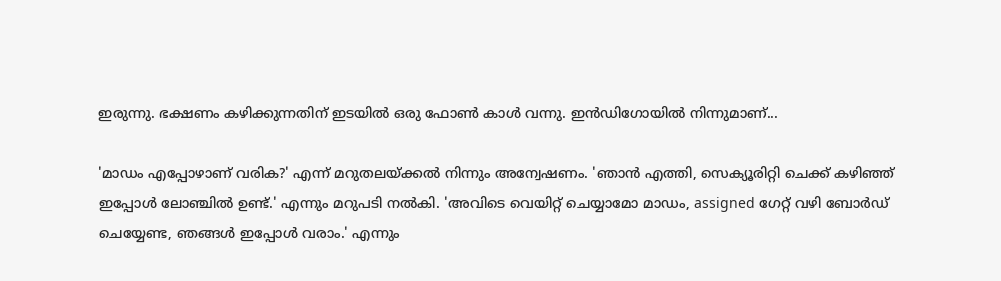ഇരുന്നു. ഭക്ഷണം കഴിക്കുന്നതിന് ഇടയില്‍ ഒരു ഫോണ്‍ കാള്‍ വന്നു. ഇന്‍ഡിഗോയില്‍ നിന്നുമാണ്...

'മാഡം എപ്പോഴാണ് വരിക?' എന്ന് മറുതലയ്ക്കല്‍ നിന്നും അന്വേഷണം. 'ഞാന്‍ എത്തി, സെക്യൂരിറ്റി ചെക്ക് കഴിഞ്ഞ് ഇപ്പോള്‍ ലോഞ്ചില്‍ ഉണ്ട്.' എന്നും മറുപടി നല്‍കി. 'അവിടെ വെയിറ്റ് ചെയ്യാമോ മാഡം, assigned ഗേറ്റ് വഴി ബോര്‍ഡ് ചെയ്യേണ്ട, ഞങ്ങള്‍ ഇപ്പോള്‍ വരാം.' എന്നും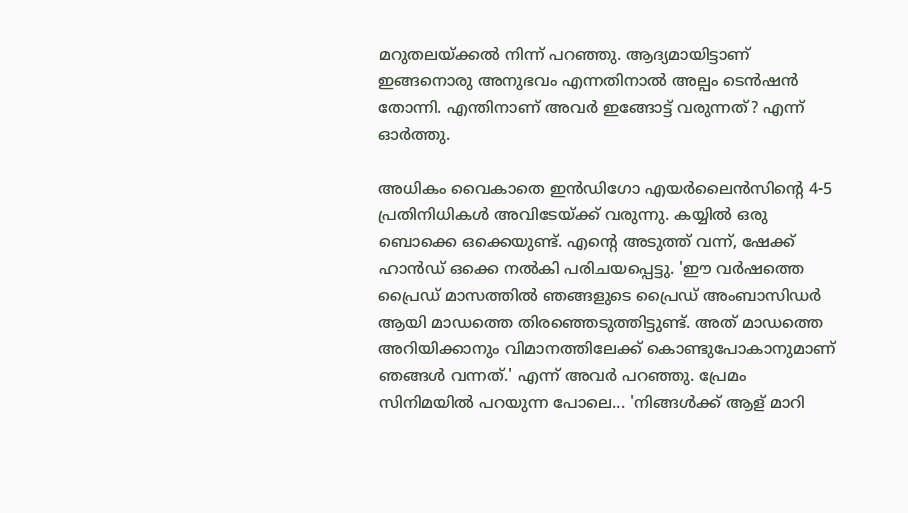മറുതലയ്ക്കല്‍ നിന്ന് പറഞ്ഞു. ആദ്യമായിട്ടാണ് ഇങ്ങനൊരു അനുഭവം എന്നതിനാല്‍ അല്പം ടെന്‍ഷന്‍ തോന്നി. എന്തിനാണ് അവര്‍ ഇങ്ങോട്ട് വരുന്നത്? എന്ന് ഓര്‍ത്തു.

അധികം വൈകാതെ ഇന്‍ഡിഗോ എയര്‍ലൈന്‍സിന്റെ 4-5 പ്രതിനിധികള്‍ അവിടേയ്ക്ക് വരുന്നു. കയ്യില്‍ ഒരു ബൊക്കെ ഒക്കെയുണ്ട്. എന്റെ അടുത്ത് വന്ന്, ഷേക്ക് ഹാന്‍ഡ് ഒക്കെ നല്‍കി പരിചയപ്പെട്ടു. 'ഈ വര്‍ഷത്തെ പ്രൈഡ് മാസത്തില്‍ ഞങ്ങളുടെ പ്രൈഡ് അംബാസിഡര്‍ ആയി മാഡത്തെ തിരഞ്ഞെടുത്തിട്ടുണ്ട്. അത് മാഡത്തെ അറിയിക്കാനും വിമാനത്തിലേക്ക് കൊണ്ടുപോകാനുമാണ് ഞങ്ങള്‍ വന്നത്.' എന്ന് അവര്‍ പറഞ്ഞു. പ്രേമം സിനിമയില്‍ പറയുന്ന പോലെ... 'നിങ്ങള്‍ക്ക് ആള് മാറി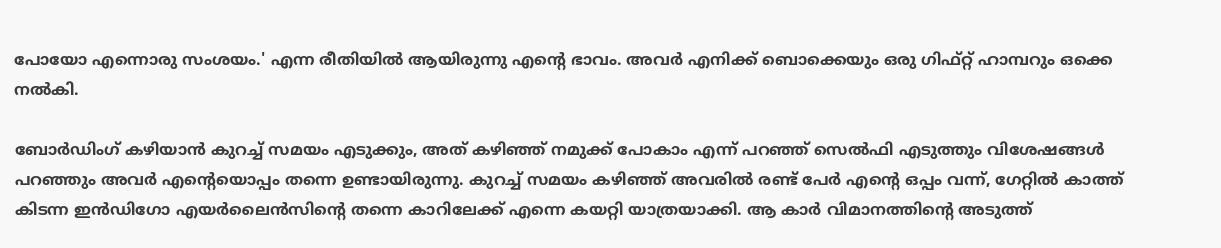പോയോ എന്നൊരു സംശയം.' എന്ന രീതിയില്‍ ആയിരുന്നു എന്റെ ഭാവം. അവര്‍ എനിക്ക് ബൊക്കെയും ഒരു ഗിഫ്റ്റ് ഹാമ്പറും ഒക്കെ നല്‍കി.

ബോര്‍ഡിംഗ് കഴിയാന്‍ കുറച്ച് സമയം എടുക്കും, അത് കഴിഞ്ഞ് നമുക്ക് പോകാം എന്ന് പറഞ്ഞ് സെല്‍ഫി എടുത്തും വിശേഷങ്ങള്‍ പറഞ്ഞും അവര്‍ എന്റെയൊപ്പം തന്നെ ഉണ്ടായിരുന്നു. കുറച്ച് സമയം കഴിഞ്ഞ് അവരില്‍ രണ്ട് പേര്‍ എന്റെ ഒപ്പം വന്ന്, ഗേറ്റില്‍ കാത്ത് കിടന്ന ഇന്‍ഡിഗോ എയര്‍ലൈന്‍സിന്റെ തന്നെ കാറിലേക്ക് എന്നെ കയറ്റി യാത്രയാക്കി. ആ കാര്‍ വിമാനത്തിന്റെ അടുത്ത്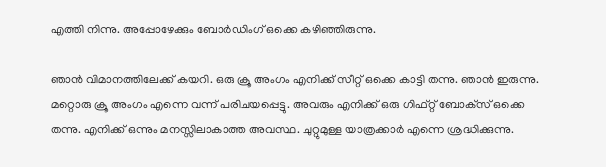എത്തി നിന്നു. അപ്പോഴേക്കും ബോര്‍ഡിംഗ് ഒക്കെ കഴിഞ്ഞിരുന്നു.

ഞാന്‍ വിമാനത്തിലേക്ക് കയറി. ഒരു ക്രൂ അംഗം എനിക്ക് സീറ്റ് ഒക്കെ കാട്ടി തന്നു. ഞാന്‍ ഇരുന്നു. മറ്റൊരു ക്രൂ അംഗം എന്നെ വന്ന് പരിചയപ്പെട്ടു. അവരും എനിക്ക് ഒരു ഗിഫ്റ്റ് ബോക്‌സ് ഒക്കെ തന്നു. എനിക്ക് ഒന്നും മനസ്സിലാകാത്ത അവസ്ഥ. ചുറ്റുമുള്ള യാത്രക്കാര്‍ എന്നെ ശ്രദ്ധിക്കുന്നു.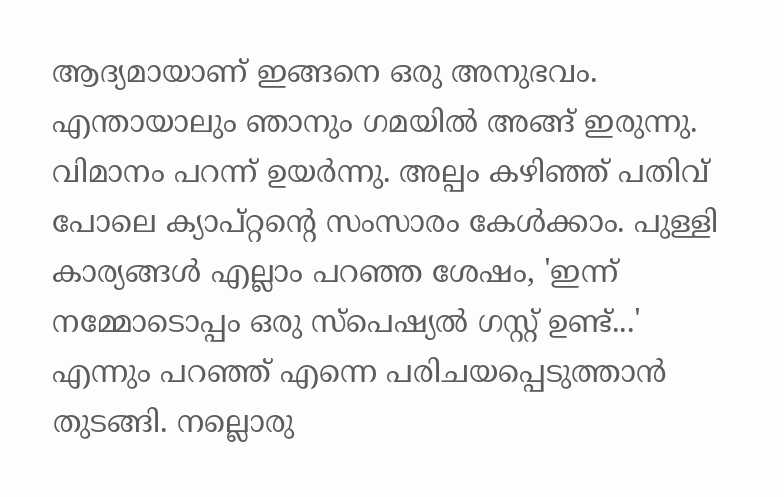ആദ്യമായാണ് ഇങ്ങനെ ഒരു അനുഭവം. എന്തായാലും ഞാനും ഗമയില്‍ അങ്ങ് ഇരുന്നു. വിമാനം പറന്ന് ഉയര്‍ന്നു. അല്പം കഴിഞ്ഞ് പതിവ് പോലെ ക്യാപ്റ്റന്റെ സംസാരം കേള്‍ക്കാം. പുള്ളി കാര്യങ്ങള്‍ എല്ലാം പറഞ്ഞ ശേഷം, 'ഇന്ന് നമ്മോടൊപ്പം ഒരു സ്പെഷ്യല്‍ ഗസ്റ്റ് ഉണ്ട്...' എന്നും പറഞ്ഞ് എന്നെ പരിചയപ്പെടുത്താന്‍ തുടങ്ങി. നല്ലൊരു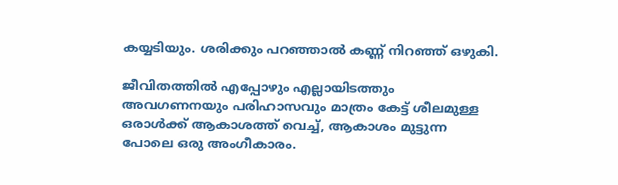കയ്യടിയും. ശരിക്കും പറഞ്ഞാല്‍ കണ്ണ് നിറഞ്ഞ് ഒഴുകി.

ജീവിതത്തില്‍ എപ്പോഴും എല്ലായിടത്തും അവഗണനയും പരിഹാസവും മാത്രം കേട്ട് ശീലമുള്ള ഒരാള്‍ക്ക് ആകാശത്ത് വെച്ച്, ആകാശം മുട്ടുന്ന പോലെ ഒരു അംഗീകാരം.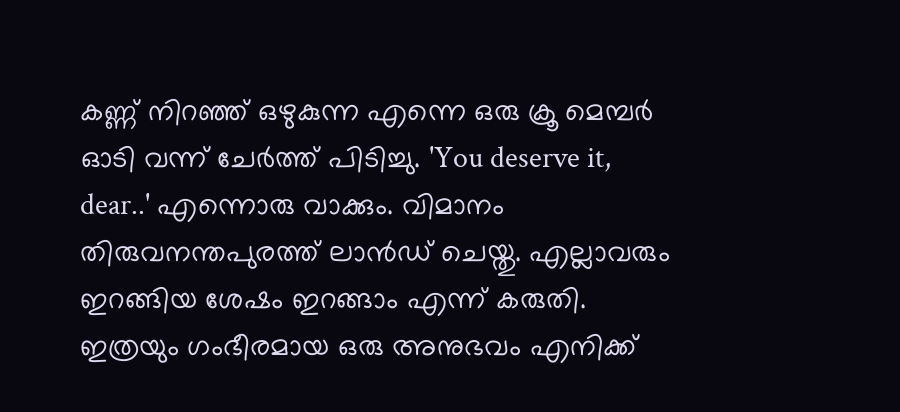കണ്ണ് നിറഞ്ഞ് ഒഴുകുന്ന എന്നെ ഒരു ക്രൂ മെമ്പര്‍ ഓടി വന്ന് ചേര്‍ത്ത് പിടിച്ചു. 'You deserve it, dear..' എന്നൊരു വാക്കും. വിമാനം തിരുവനന്തപുരത്ത് ലാന്‍ഡ് ചെയ്തു. എല്ലാവരും ഇറങ്ങിയ ശേഷം ഇറങ്ങാം എന്ന് കരുതി. ഇത്രയും ഗംഭീരമായ ഒരു അനുഭവം എനിക്ക്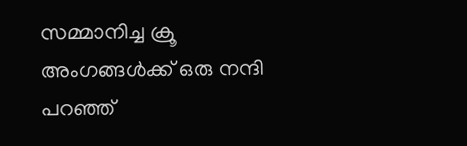സമ്മാനിച്ച ക്രൂ അംഗങ്ങള്‍ക്ക് ഒരു നന്ദി പറഞ്ഞ്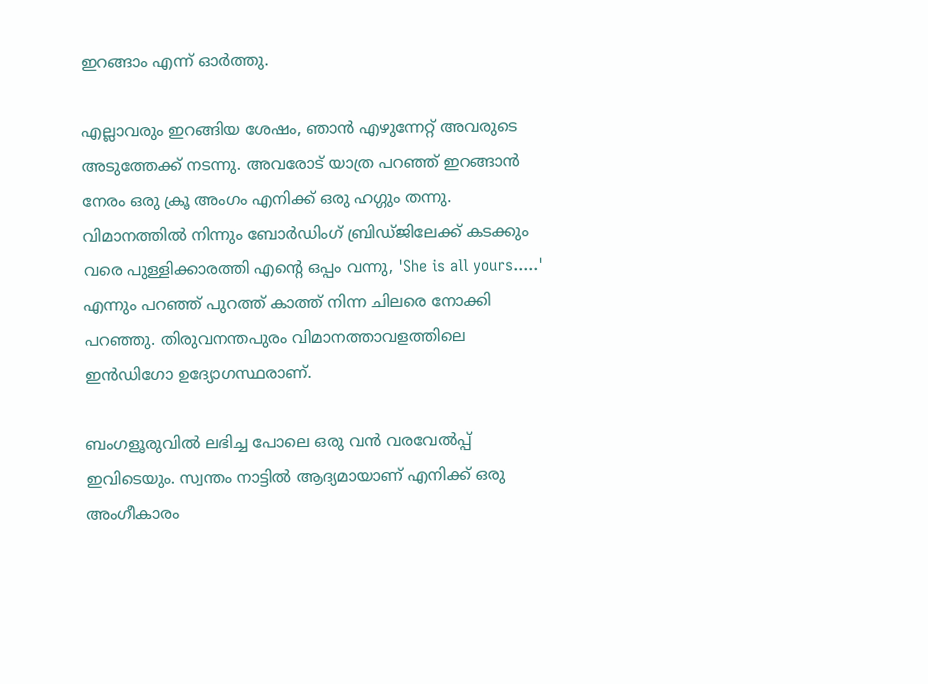ഇറങ്ങാം എന്ന് ഓര്‍ത്തു.

എല്ലാവരും ഇറങ്ങിയ ശേഷം, ഞാന്‍ എഴുന്നേറ്റ് അവരുടെ അടുത്തേക്ക് നടന്നു. അവരോട് യാത്ര പറഞ്ഞ് ഇറങ്ങാന്‍ നേരം ഒരു ക്രൂ അംഗം എനിക്ക് ഒരു ഹഗ്ഗും തന്നു. വിമാനത്തില്‍ നിന്നും ബോര്‍ഡിംഗ് ബ്രിഡ്ജിലേക്ക് കടക്കും വരെ പുള്ളിക്കാരത്തി എന്റെ ഒപ്പം വന്നു, 'She is all yours.....' എന്നും പറഞ്ഞ് പുറത്ത് കാത്ത് നിന്ന ചിലരെ നോക്കി പറഞ്ഞു. തിരുവനന്തപുരം വിമാനത്താവളത്തിലെ ഇന്‍ഡിഗോ ഉദ്യോഗസ്ഥരാണ്.

ബംഗളൂരുവില്‍ ലഭിച്ച പോലെ ഒരു വന്‍ വരവേല്‍പ്പ് ഇവിടെയും. സ്വന്തം നാട്ടില്‍ ആദ്യമായാണ് എനിക്ക് ഒരു അംഗീകാരം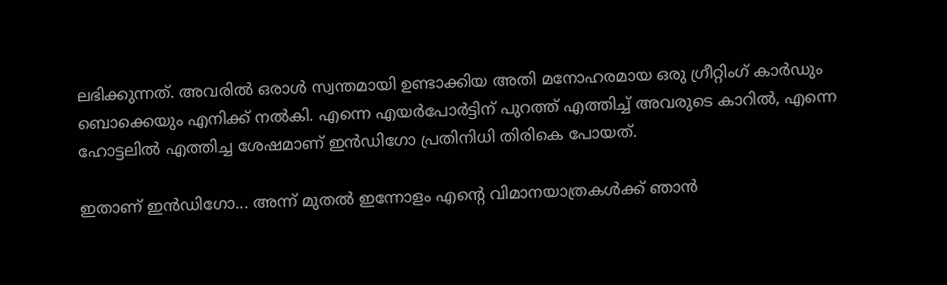ലഭിക്കുന്നത്. അവരില്‍ ഒരാള്‍ സ്വന്തമായി ഉണ്ടാക്കിയ അതി മനോഹരമായ ഒരു ഗ്രീറ്റിംഗ് കാര്‍ഡും ബൊക്കെയും എനിക്ക് നല്‍കി. എന്നെ എയര്‍പോര്‍ട്ടിന് പുറത്ത് എത്തിച്ച് അവരുടെ കാറില്‍, എന്നെ ഹോട്ടലില്‍ എത്തിച്ച ശേഷമാണ് ഇന്‍ഡിഗോ പ്രതിനിധി തിരികെ പോയത്.

ഇതാണ് ഇന്‍ഡിഗോ... അന്ന് മുതല്‍ ഇന്നോളം എന്റെ വിമാനയാത്രകള്‍ക്ക് ഞാന്‍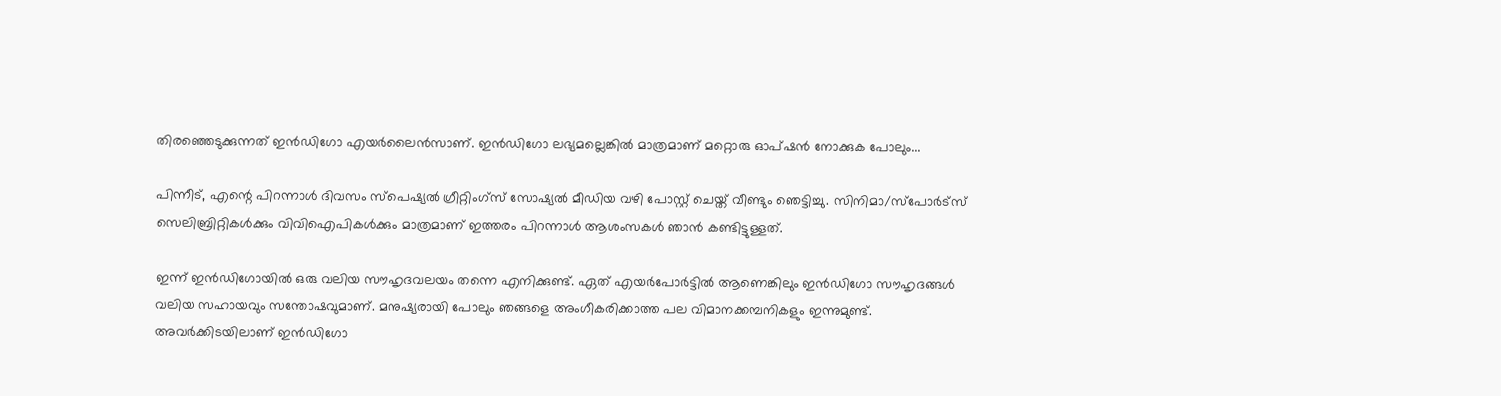തിരഞ്ഞെടുക്കുന്നത് ഇന്‍ഡിഗോ എയര്‍ലൈന്‍സാണ്. ഇന്‍ഡിഗോ ലഭ്യമല്ലെങ്കില്‍ മാത്രമാണ് മറ്റൊരു ഓപ്ഷന്‍ നോക്കുക പോലും...

പിന്നീട്, എന്റെ പിറന്നാള്‍ ദിവസം സ്പെഷ്യല്‍ ഗ്രീറ്റിംഗ്സ് സോഷ്യല്‍ മീഡിയ വഴി പോസ്റ്റ് ചെയ്ത് വീണ്ടും ഞെട്ടിച്ചു. സിനിമാ/സ്‌പോര്‍ട്‌സ് സെലിബ്രിറ്റികള്‍ക്കും വിവിഐപികള്‍ക്കും മാത്രമാണ് ഇത്തരം പിറന്നാള്‍ ആശംസകള്‍ ഞാന്‍ കണ്ടിട്ടുള്ളത്.

ഇന്ന് ഇന്‍ഡിഗോയില്‍ ഒരു വലിയ സൗഹൃദവലയം തന്നെ എനിക്കുണ്ട്. ഏത് എയര്‍പോര്‍ട്ടില്‍ ആണെങ്കിലും ഇന്‍ഡിഗോ സൗഹൃദങ്ങള്‍ വലിയ സഹായവും സന്തോഷവുമാണ്. മനുഷ്യരായി പോലും ഞങ്ങളെ അംഗീകരിക്കാത്ത പല വിമാനക്കമ്പനികളും ഇന്നുമുണ്ട്. അവര്‍ക്കിടയിലാണ് ഇന്‍ഡിഗോ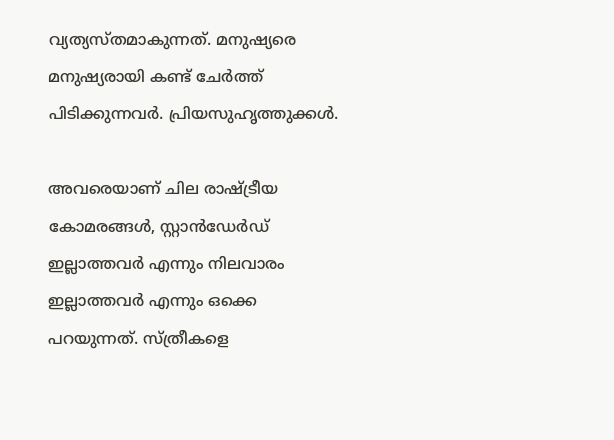വ്യത്യസ്തമാകുന്നത്. മനുഷ്യരെ മനുഷ്യരായി കണ്ട് ചേര്‍ത്ത് പിടിക്കുന്നവര്‍. പ്രിയസുഹൃത്തുക്കള്‍.

അവരെയാണ് ചില രാഷ്ട്രീയ കോമരങ്ങള്‍, സ്റ്റാന്‍ഡേര്‍ഡ് ഇല്ലാത്തവര്‍ എന്നും നിലവാരം ഇല്ലാത്തവര്‍ എന്നും ഒക്കെ പറയുന്നത്. സ്ത്രീകളെ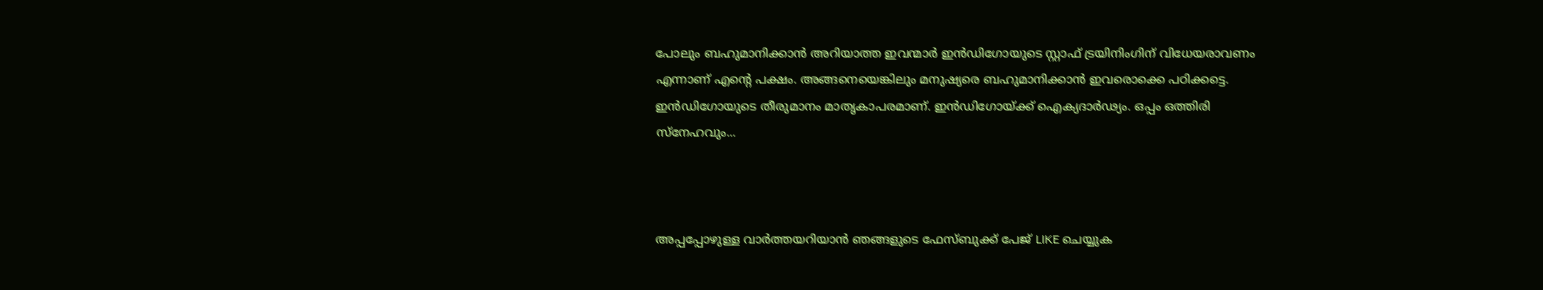പോലും ബഹുമാനിക്കാന്‍ അറിയാത്ത ഇവന്മാര്‍ ഇന്‍ഡിഗോയുടെ സ്റ്റാഫ് ട്രയിനിംഗിന് വിധേയരാവണം എന്നാണ് എന്റെ പക്ഷം. അങ്ങനെയെങ്കിലും മനുഷ്യരെ ബഹുമാനിക്കാന്‍ ഇവരൊക്കെ പഠിക്കട്ടെ. ഇന്‍ഡിഗോയുടെ തീരുമാനം മാതൃകാപരമാണ്. ഇന്‍ഡിഗോയ്ക്ക് ഐക്യദാര്‍ഢ്യം. ഒപ്പം ഒത്തിരി സ്‌നേഹവും...



അപ്പപ്പോഴുള്ള വാര്‍ത്തയറിയാന്‍ ഞങ്ങളുടെ ഫേസ്‌ബുക്ക്‌ പേജ് LIKE ചെയ്യുക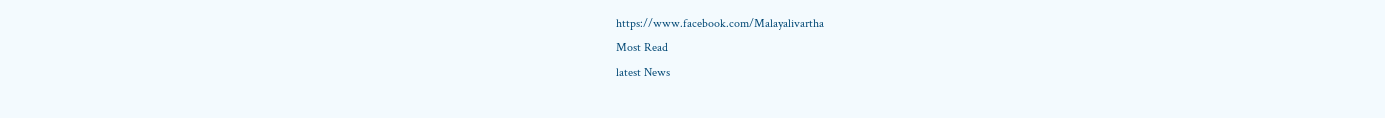https://www.facebook.com/Malayalivartha
Most Read
latest News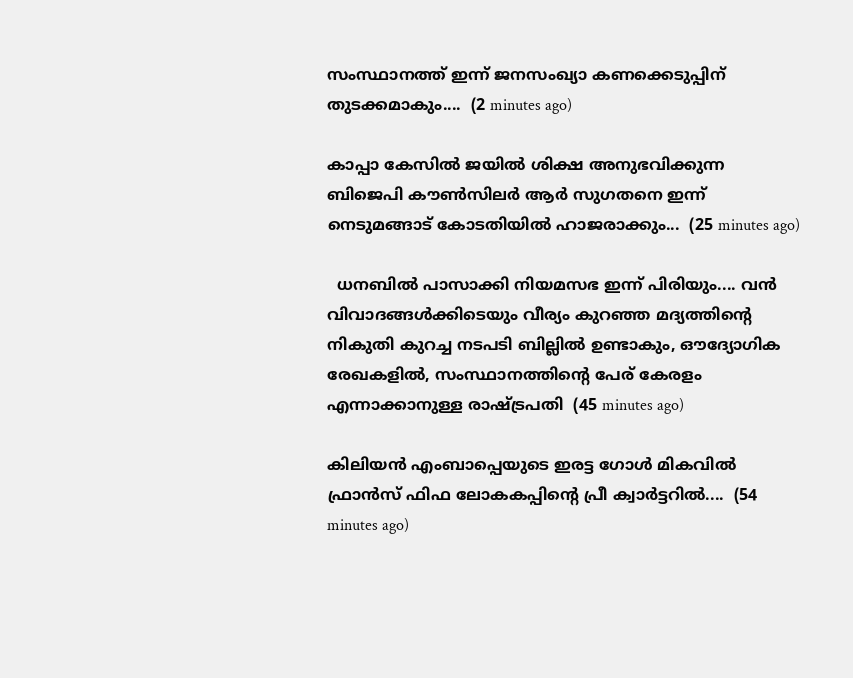സംസ്ഥാനത്ത് ഇന്ന് ജനസംഖ്യാ കണക്കെടുപ്പിന് തുടക്കമാകും....  (2 minutes ago)

കാപ്പാ കേസിൽ ജയിൽ ശിക്ഷ അനുഭവിക്കുന്ന ബിജെപി കൗൺസിലർ ആർ സുഗതനെ ഇന്ന് നെടുമങ്ങാട് കോടതിയിൽ ഹാജരാക്കും...  (25 minutes ago)

  ധനബിൽ പാസാക്കി നിയമസഭ ഇന്ന് പിരിയും.... വൻ വിവാദങ്ങൾക്കിടെയും വീര്യം കുറഞ്ഞ മദ്യത്തിൻ്റെ നികുതി കുറച്ച നടപടി ബില്ലിൽ ഉണ്ടാകും, ഔദ്യോഗിക രേഖകളിൽ, സംസ്ഥാനത്തിന്റെ പേര് കേരളം എന്നാക്കാനുള്ള രാഷ്ട്രപതി  (45 minutes ago)

കിലിയന്‍ എംബാപ്പെയുടെ ഇരട്ട ഗോള്‍ മികവില്‍ ഫ്രാന്‍സ് ഫിഫ ലോകകപ്പിന്റെ പ്രീ ക്വാര്‍ട്ടറില്‍....  (54 minutes ago)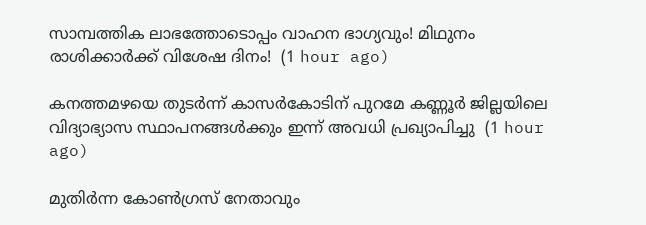സാമ്പത്തിക ലാഭത്തോടൊപ്പം വാഹന ഭാഗ്യവും! മിഥുനം രാശിക്കാർക്ക് വിശേഷ ദിനം!  (1 hour ago)

കനത്തമഴയെ തുടര്‍ന്ന് കാസര്‍കോടിന് പുറമേ കണ്ണൂര്‍ ജില്ലയിലെ വിദ്യാഭ്യാസ സ്ഥാപനങ്ങള്‍ക്കും ഇന്ന് അവധി പ്രഖ്യാപിച്ചു  (1 hour ago)

മുതിർന്ന കോൺഗ്രസ് നേതാവും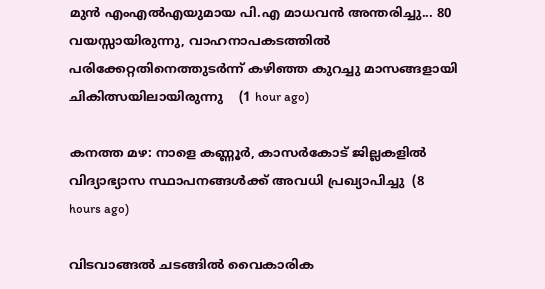മുൻ എംഎൽഎയുമായ പി.എ മാധവൻ അന്തരിച്ചു... 80 വയസ്സായിരുന്നു, വാഹനാപകടത്തിൽ പരിക്കേറ്റതിനെത്തുടർന്ന് കഴിഞ്ഞ കുറച്ചു മാസങ്ങളായി ചികിത്സയിലായിരുന്നു    (1 hour ago)

കനത്ത മഴ: നാളെ കണ്ണൂര്‍, കാസര്‍കോട് ജില്ലകളില്‍ വിദ്യാഭ്യാസ സ്ഥാപനങ്ങള്‍ക്ക് അവധി പ്രഖ്യാപിച്ചു  (8 hours ago)

വിടവാങ്ങല്‍ ചടങ്ങില്‍ വൈകാരിക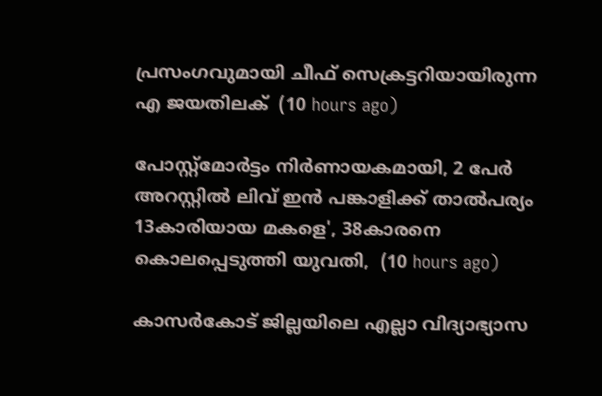പ്രസംഗവുമായി ചീഫ് സെക്രട്ടറിയായിരുന്ന എ ജയതിലക്  (10 hours ago)

പോസ്റ്റ്മോർട്ടം നിർണായകമായി, 2 പേർ അറസ്റ്റിൽ ലിവ് ഇൻ പങ്കാളിക്ക് താൽപര്യം 13കാരിയായ മകളെ', 38കാരനെ കൊലപ്പെടുത്തി യുവതി,  (10 hours ago)

കാസർകോട് ജില്ലയിലെ എല്ലാ വിദ്യാഭ്യാസ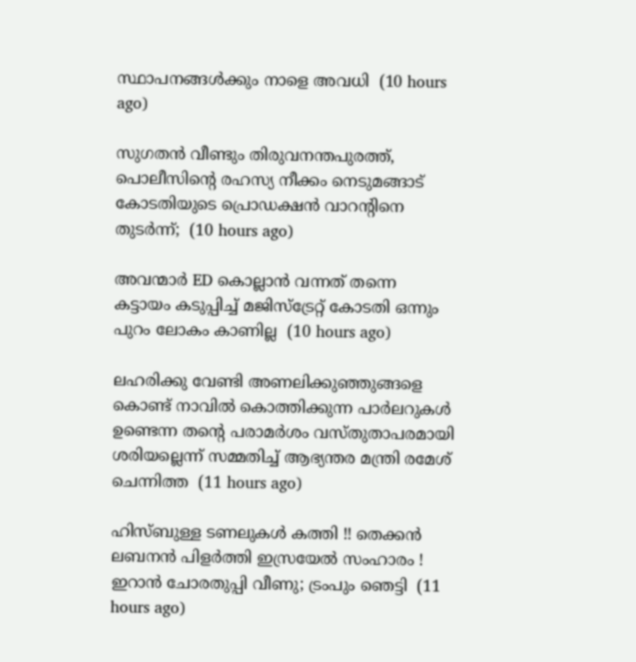സ്ഥാപനങ്ങൾക്കും നാളെ അവധി  (10 hours ago)

സുഗതൻ വീണ്ടും തിരുവനന്തപുരത്ത്, പൊലീസിന്‍റെ രഹസ്യ നീക്കം നെടുമങ്ങാട് കോടതിയുടെ പ്രൊഡക്ഷൻ വാറന്‍റിനെ തുടർന്ന്;  (10 hours ago)

അവന്മാർ ED കൊല്ലാൻ വന്നത് തന്നെ കട്ടായം കടുപ്പിച്ച് മജിസ്ട്രേറ്റ് കോടതി ഒന്നും പുറം ലോകം കാണില്ല  (10 hours ago)

ലഹരിക്കു വേണ്ടി അണലിക്കുഞ്ഞുങ്ങളെ കൊണ്ട് നാവിൽ കൊത്തിക്കുന്ന പാർലറുകൾ ഉണ്ടെന്ന തന്‍റെ പരാമർശം വസ്തുതാപരമായി ശരിയല്ലെന്ന് സമ്മതിച്ച് ആഭ്യന്തര മന്ത്രി രമേശ് ചെന്നിത്ത  (11 hours ago)

ഹിസ്ബുള്ള ടണലുകള്‍ കത്തി !! തെക്കന്‍ ലബനന്‍ പിളര്‍ത്തി ഇസ്രയേല്‍ സംഹാരം ! ഇറാന്‍ ചോരതുപ്പി വീണു; ട്രംപും ഞെട്ടി  (11 hours ago)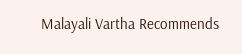Malayali Vartha Recommends